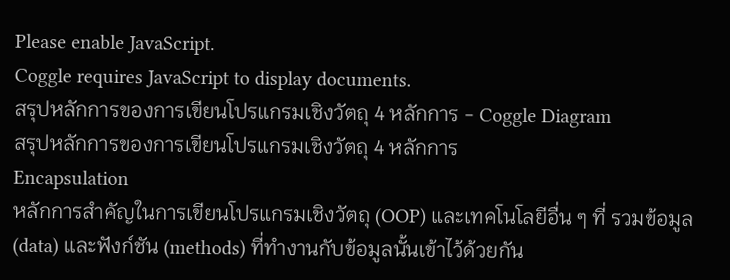Please enable JavaScript.
Coggle requires JavaScript to display documents.
สรุปหลักการของการเขียนโปรแกรมเชิงวัตถุ 4 หลักการ - Coggle Diagram
สรุปหลักการของการเขียนโปรแกรมเชิงวัตถุ 4 หลักการ
Encapsulation
หลักการสำคัญในการเขียนโปรแกรมเชิงวัตถุ (OOP) และเทคโนโลยีอื่น ๆ ที่ รวมข้อมูล (data) และฟังก์ชัน (methods) ที่ทำงานกับข้อมูลนั้นเข้าไว้ด้วยกัน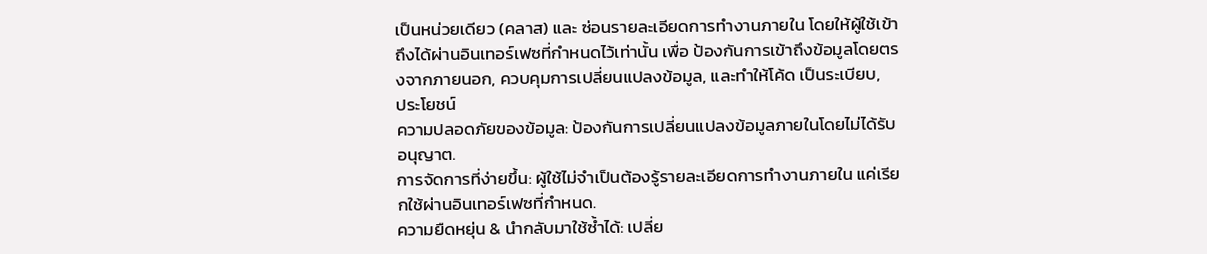เป็นหน่วยเดียว (คลาส) และ ซ่อนรายละเอียดการทำงานภายใน โดยให้ผู้ใช้เข้าถึงได้ผ่านอินเทอร์เฟซที่กำหนดไว้เท่านั้น เพื่อ ป้องกันการเข้าถึงข้อมูลโดยตรงจากภายนอก, ควบคุมการเปลี่ยนแปลงข้อมูล, และทำให้โค้ด เป็นระเบียบ,
ประโยชน์
ความปลอดภัยของข้อมูล: ป้องกันการเปลี่ยนแปลงข้อมูลภายในโดยไม่ได้รับอนุญาต.
การจัดการที่ง่ายขึ้น: ผู้ใช้ไม่จำเป็นต้องรู้รายละเอียดการทำงานภายใน แค่เรียกใช้ผ่านอินเทอร์เฟซที่กำหนด.
ความยืดหยุ่น & นำกลับมาใช้ซ้ำได้: เปลี่ย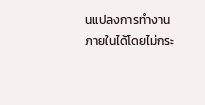นแปลงการทำงานภายในได้โดยไม่กระ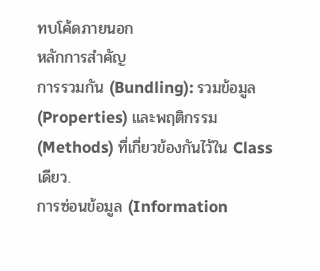ทบโค้ดภายนอก
หลักการสำคัญ
การรวมกัน (Bundling): รวมข้อมูล (Properties) และพฤติกรรม (Methods) ที่เกี่ยวข้องกันไว้ใน Class เดียว.
การซ่อนข้อมูล (Information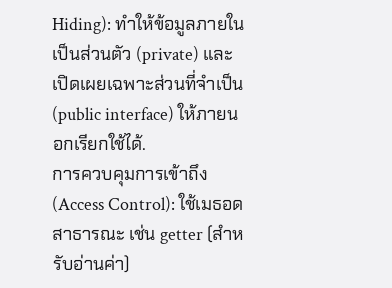Hiding): ทำให้ข้อมูลภายในเป็นส่วนตัว (private) และเปิดเผยเฉพาะส่วนที่จำเป็น (public interface) ให้ภายนอกเรียกใช้ได้.
การควบคุมการเข้าถึง (Access Control): ใช้เมธอดสาธารณะ เช่น getter (สำหรับอ่านค่า)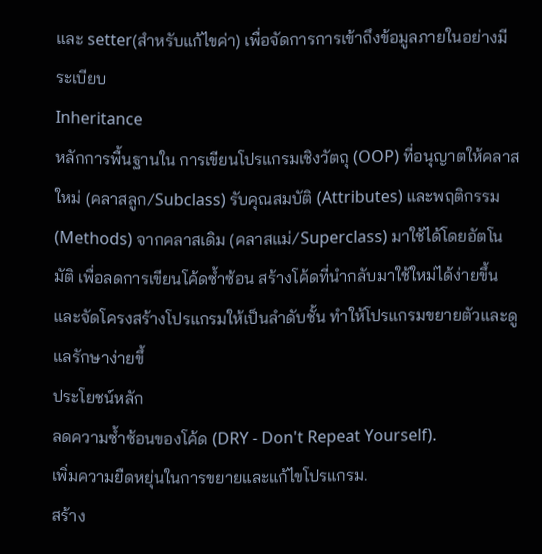และ setter(สำหรับแก้ไขค่า) เพื่อจัดการการเข้าถึงข้อมูลภายในอย่างมีระเบียบ
Inheritance
หลักการพื้นฐานใน การเขียนโปรแกรมเชิงวัตถุ (OOP) ที่อนุญาตให้คลาสใหม่ (คลาสลูก/Subclass) รับคุณสมบัติ (Attributes) และพฤติกรรม (Methods) จากคลาสเดิม (คลาสแม่/Superclass) มาใช้ได้โดยอัตโนมัติ เพื่อลดการเขียนโค้ดซ้ำซ้อน สร้างโค้ดที่นำกลับมาใช้ใหม่ได้ง่ายขึ้น และจัดโครงสร้างโปรแกรมให้เป็นลำดับชั้น ทำให้โปรแกรมขยายตัวและดูแลรักษาง่ายขึ้
ประโยชน์หลัก
ลดความซ้ำซ้อนของโค้ด (DRY - Don't Repeat Yourself).
เพิ่มความยืดหยุ่นในการขยายและแก้ไขโปรแกรม.
สร้าง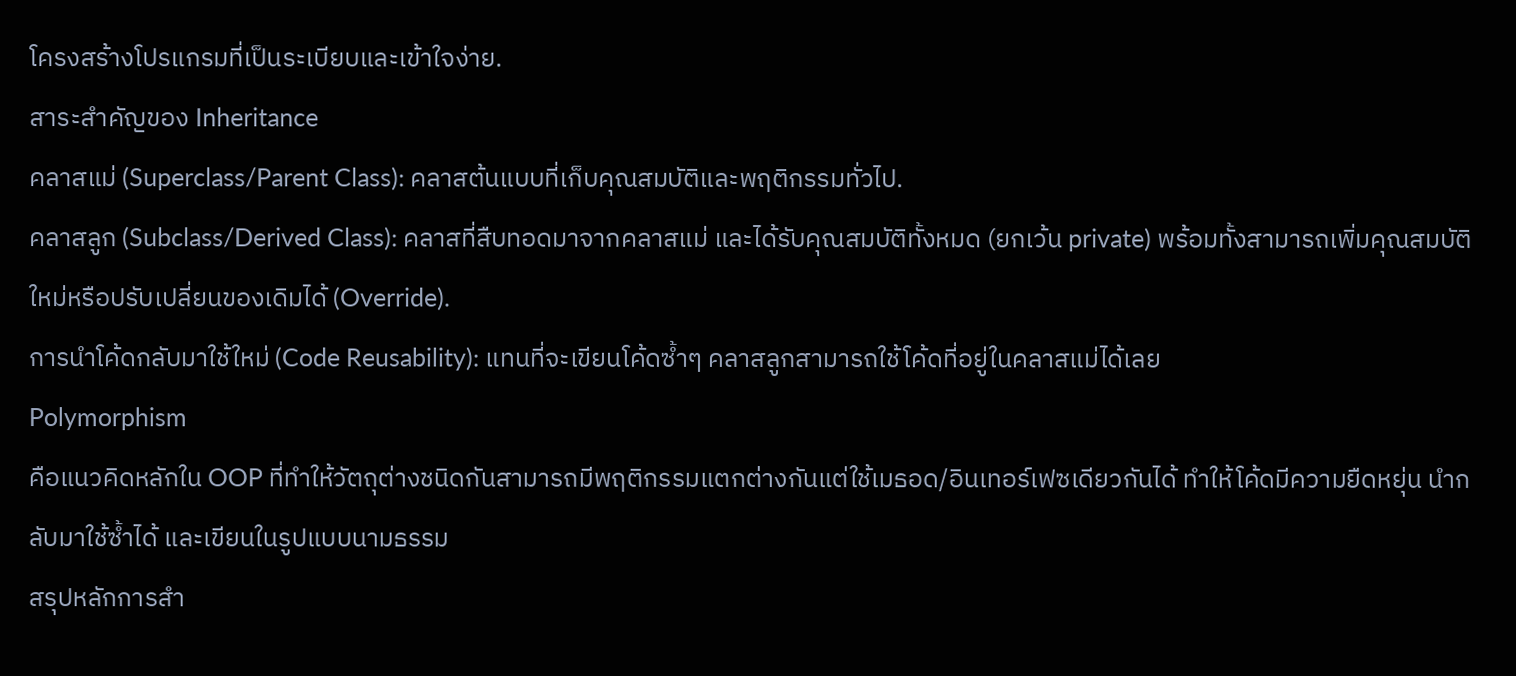โครงสร้างโปรแกรมที่เป็นระเบียบและเข้าใจง่าย.
สาระสำคัญของ Inheritance
คลาสแม่ (Superclass/Parent Class): คลาสต้นแบบที่เก็บคุณสมบัติและพฤติกรรมทั่วไป.
คลาสลูก (Subclass/Derived Class): คลาสที่สืบทอดมาจากคลาสแม่ และได้รับคุณสมบัติทั้งหมด (ยกเว้น private) พร้อมทั้งสามารถเพิ่มคุณสมบัติใหม่หรือปรับเปลี่ยนของเดิมได้ (Override).
การนำโค้ดกลับมาใช้ใหม่ (Code Reusability): แทนที่จะเขียนโค้ดซ้ำๆ คลาสลูกสามารถใช้โค้ดที่อยู่ในคลาสแม่ได้เลย
Polymorphism
คือแนวคิดหลักใน OOP ที่ทำให้วัตถุต่างชนิดกันสามารถมีพฤติกรรมแตกต่างกันแต่ใช้เมธอด/อินเทอร์เฟซเดียวกันได้ ทำให้โค้ดมีความยืดหยุ่น นำกลับมาใช้ซ้ำได้ และเขียนในรูปแบบนามธรรม
สรุปหลักการสำ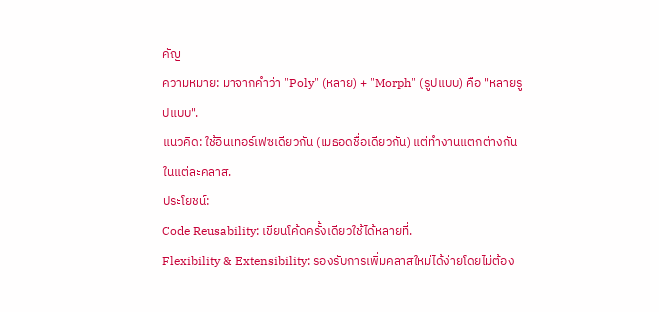คัญ
ความหมาย: มาจากคำว่า "Poly" (หลาย) + "Morph" (รูปแบบ) คือ "หลายรูปแบบ".
แนวคิด: ใช้อินเทอร์เฟซเดียวกัน (เมธอดชื่อเดียวกัน) แต่ทำงานแตกต่างกันในแต่ละคลาส.
ประโยชน์:
Code Reusability: เขียนโค้ดครั้งเดียวใช้ได้หลายที่.
Flexibility & Extensibility: รองรับการเพิ่มคลาสใหม่ได้ง่ายโดยไม่ต้อง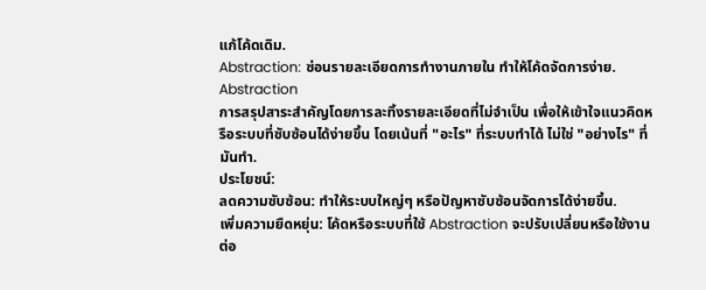แก้โค้ดเดิม.
Abstraction: ซ่อนรายละเอียดการทำงานภายใน ทำให้โค้ดจัดการง่าย.
Abstraction
การสรุปสาระสำคัญโดยการละทิ้งรายละเอียดที่ไม่จำเป็น เพื่อให้เข้าใจแนวคิดหรือระบบที่ซับซ้อนได้ง่ายขึ้น โดยเน้นที่ "อะไร" ที่ระบบทำได้ ไม่ใช่ "อย่างไร" ที่มันทำ.
ประโยชน์:
ลดความซับซ้อน: ทำให้ระบบใหญ่ๆ หรือปัญหาซับซ้อนจัดการได้ง่ายขึ้น.
เพิ่มความยืดหยุ่น: โค้ดหรือระบบที่ใช้ Abstraction จะปรับเปลี่ยนหรือใช้งานต่อ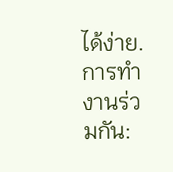ได้ง่าย.
การทำงานร่วมกัน: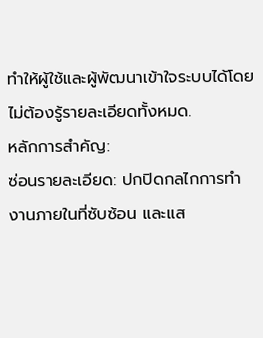ทำให้ผู้ใช้และผู้พัฒนาเข้าใจระบบได้โดยไม่ต้องรู้รายละเอียดทั้งหมด.
หลักการสำคัญ:
ซ่อนรายละเอียด: ปกปิดกลไกการทำงานภายในที่ซับซ้อน และแส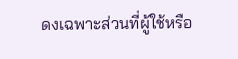ดงเฉพาะส่วนที่ผู้ใช้หรือ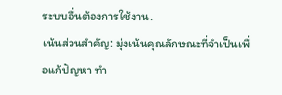ระบบอื่นต้องการใช้งาน.
เน้นส่วนสำคัญ: มุ่งเน้นคุณลักษณะที่จำเป็นเพื่อแก้ปัญหา ทำ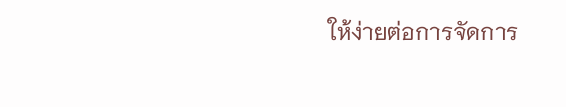ให้ง่ายต่อการจัดการ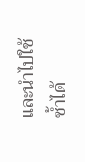และนำไปใช้ซ้ำได้